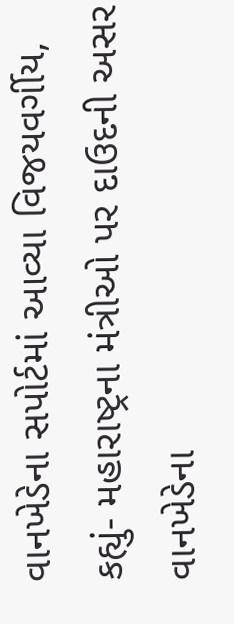વાનખેડેના સપોર્ટમાં આવ્યા વિજયવર્ગીય, કહ્યું- મહારાષ્ટ્રના મંત્રીઓ પર દાઉદની અસર
વાનખેડેના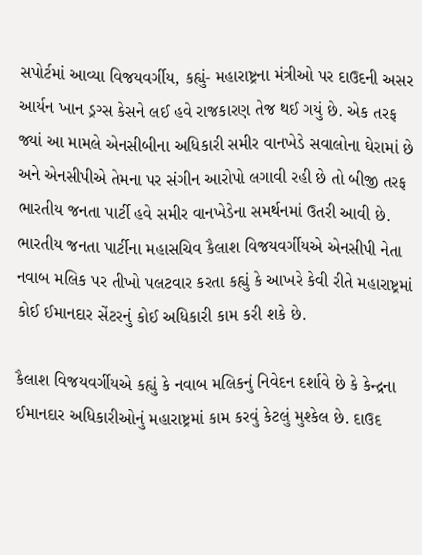સપોર્ટમાં આવ્યા વિજયવર્ગીય, કહ્યું- મહારાષ્ટ્રના મંત્રીઓ પર દાઉદની અસર
આર્યન ખાન ડ્રગ્સ કેસને લઈ હવે રાજકારણ તેજ થઈ ગયું છે. એક તરફ જ્યાં આ મામલે એનસીબીના અધિકારી સમીર વાનખેડે સવાલોના ઘેરામાં છે અને એનસીપીએ તેમના પર સંગીન આરોપો લગાવી રહી છે તો બીજી તરફ ભારતીય જનતા પાર્ટી હવે સમીર વાનખેડેના સમર્થનમાં ઉતરી આવી છે. ભારતીય જનતા પાર્ટીના મહાસચિવ કૈલાશ વિજયવર્ગીયએ એનસીપી નેતા નવાબ મલિક પર તીખો પલટવાર કરતા કહ્યું કે આખરે કેવી રીતે મહારાષ્ટ્રમાં કોઈ ઈમાનદાર સેંટરનું કોઈ અધિકારી કામ કરી શકે છે.

કૈલાશ વિજયવર્ગીયએ કહ્યું કે નવાબ મલિકનું નિવેદન દર્શાવે છે કે કેન્દ્રના ઈમાનદાર અધિકારીઓનું મહારાષ્ટ્રમાં કામ કરવું કેટલું મુશ્કેલ છે. દાઉદ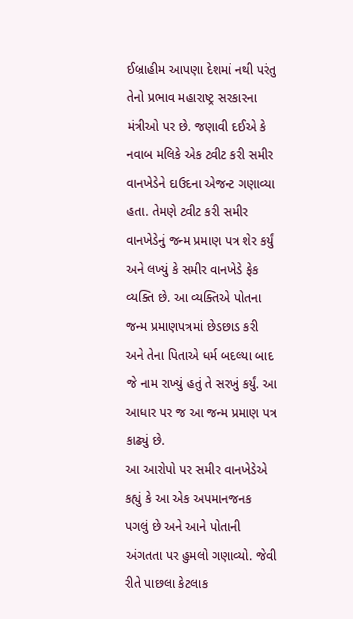ઈબ્રાહીમ આપણા દેશમાં નથી પરંતુ તેનો પ્રભાવ મહારાષ્ટ્ર સરકારના મંત્રીઓ પર છે. જણાવી દઈએ કે નવાબ મલિકે એક ટ્વીટ કરી સમીર વાનખેડેને દાઉદના એજન્ટ ગણાવ્યા હતા. તેમણે ટ્વીટ કરી સમીર વાનખેડેનું જન્મ પ્રમાણ પત્ર શેર કર્યું અને લખ્યું કે સમીર વાનખેડે ફેક વ્યક્તિ છે. આ વ્યક્તિએ પોતના જન્મ પ્રમાણપત્રમાં છેડછાડ કરી અને તેના પિતાએ ધર્મ બદલ્યા બાદ જે નામ રાખ્યું હતું તે સરખું કર્યું. આ આધાર પર જ આ જન્મ પ્રમાણ પત્ર કાઢ્યું છે.
આ આરોપો પર સમીર વાનખેડેએ કહ્યું કે આ એક અપમાનજનક પગલું છે અને આને પોતાની અંગતતા પર હુમલો ગણાવ્યો. જેવી રીતે પાછલા કેટલાક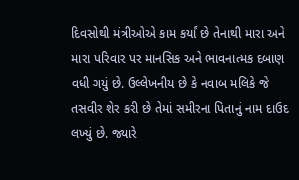દિવસોથી મંત્રીઓએ કામ કર્યાં છે તેનાથી મારા અને મારા પરિવાર પર માનસિક અને ભાવનાત્મક દબાણ વધી ગયું છે. ઉલ્લેખનીય છે કે નવાબ મલિકે જે તસવીર શેર કરી છે તેમાં સમીરના પિતાનું નામ દાઉદ લખ્યું છે. જ્યારે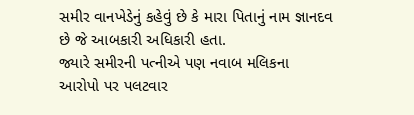સમીર વાનખેડેનું કહેવું છે કે મારા પિતાનું નામ જ્ઞાનદવ છે જે આબકારી અધિકારી હતા.
જ્યારે સમીરની પત્નીએ પણ નવાબ મલિકના આરોપો પર પલટવાર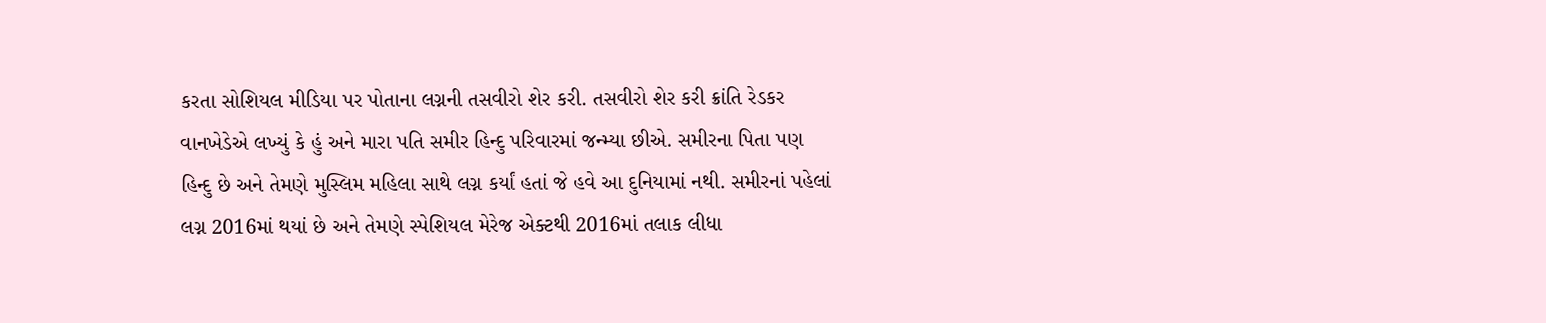કરતા સોશિયલ મીડિયા પર પોતાના લગ્નની તસવીરો શેર કરી. તસવીરો શેર કરી ક્રાંતિ રેડકર વાનખેડેએ લખ્યું કે હું અને મારા પતિ સમીર હિન્દુ પરિવારમાં જન્મ્યા છીએ. સમીરના પિતા પણ હિન્દુ છે અને તેમણે મુસ્લિમ મહિલા સાથે લગ્ન કર્યાં હતાં જે હવે આ દુનિયામાં નથી. સમીરનાં પહેલાં લગ્ન 2016માં થયાં છે અને તેમણે સ્પેશિયલ મેરેજ એક્ટથી 2016માં તલાક લીધા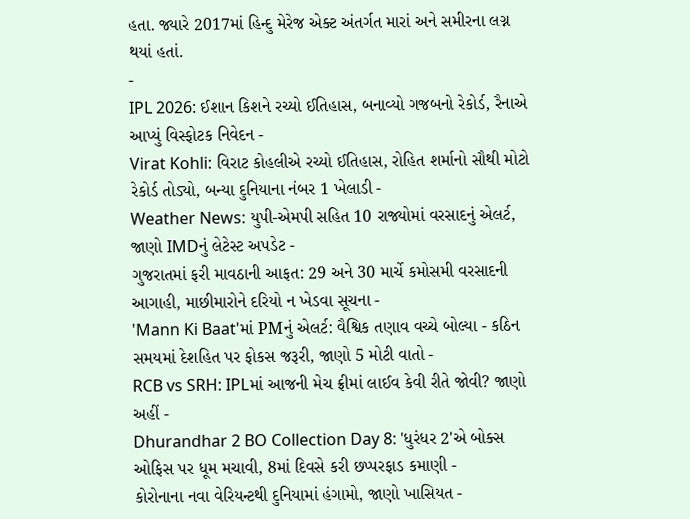હતા. જ્યારે 2017માં હિન્દુ મેરેજ એક્ટ અંતર્ગત મારાં અને સમીરના લગ્ન થયાં હતાં.
-
IPL 2026: ઈશાન કિશને રચ્યો ઈતિહાસ, બનાવ્યો ગજબનો રેકોર્ડ, રૈનાએ આપ્યું વિસ્ફોટક નિવેદન -
Virat Kohli: વિરાટ કોહલીએ રચ્યો ઈતિહાસ, રોહિત શર્માનો સૌથી મોટો રેકોર્ડ તોડ્યો, બન્યા દુનિયાના નંબર 1 ખેલાડી -
Weather News: યુપી-એમપી સહિત 10 રાજ્યોમાં વરસાદનું એલર્ટ, જાણો IMDનું લેટેસ્ટ અપડેટ -
ગુજરાતમાં ફરી માવઠાની આફત: 29 અને 30 માર્ચે કમોસમી વરસાદની આગાહી, માછીમારોને દરિયો ન ખેડવા સૂચના -
'Mann Ki Baat'માં PMનું એલર્ટ: વૈશ્વિક તણાવ વચ્ચે બોલ્યા - કઠિન સમયમાં દેશહિત પર ફોકસ જરૂરી, જાણો 5 મોટી વાતો -
RCB vs SRH: IPLમાં આજની મેચ ફ્રીમાં લાઈવ કેવી રીતે જોવી? જાણો અહીં -
Dhurandhar 2 BO Collection Day 8: 'ધુરંધર 2'એ બોક્સ ઓફિસ પર ધૂમ મચાવી, 8માં દિવસે કરી છપ્પરફાડ કમાણી -
કોરોનાના નવા વેરિયન્ટથી દુનિયામાં હંગામો, જાણો ખાસિયત -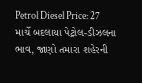Petrol Diesel Price: 27 માર્ચે બદલાયા પેટ્રોલ-ડીઝલના ભાવ, જાણો તમારા શહેરની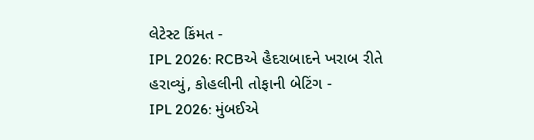લેટેસ્ટ કિંમત -
IPL 2026: RCBએ હૈદરાબાદને ખરાબ રીતે હરાવ્યું, કોહલીની તોફાની બેટિંગ -
IPL 2026: મુંબઈએ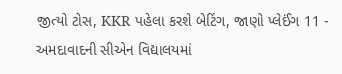જીત્યો ટોસ, KKR પહેલા કરશે બેટિંગ, જાણો પ્લેઈંગ 11 -
અમદાવાદની સીએન વિદ્યાલયમાં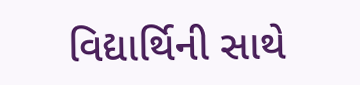વિદ્યાર્થિની સાથે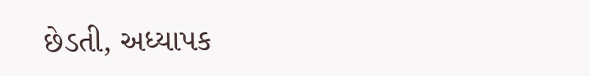છેડતી, અધ્યાપક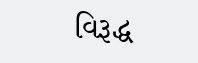વિરૂદ્ધ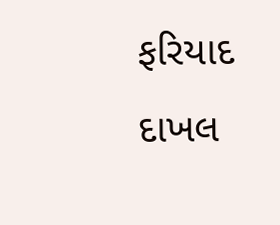ફરિયાદ દાખલ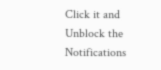Click it and Unblock the Notifications